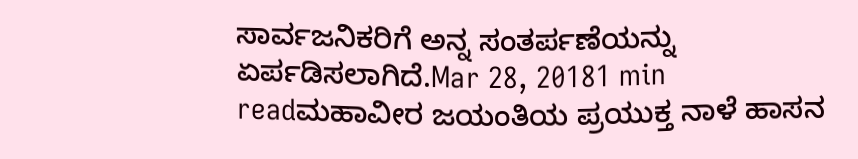ಸಾರ್ವಜನಿಕರಿಗೆ ಅನ್ನ ಸಂತರ್ಪಣೆಯನ್ನು ಏರ್ಪಡಿಸಲಾಗಿದೆ.Mar 28, 20181 min readಮಹಾವೀರ ಜಯಂತಿಯ ಪ್ರಯುಕ್ತ ನಾಳೆ ಹಾಸನ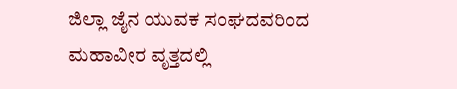ಜಿಲ್ಲಾ ಜೈನ ಯುವಕ ಸಂಘದವರಿಂದ ಮಹಾವೀರ ವೃತ್ತದಲ್ಲಿ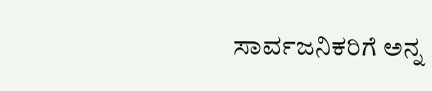ಸಾರ್ವಜನಿಕರಿಗೆ ಅನ್ನ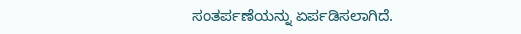ಸಂತರ್ಪಣೆಯನ್ನು ಏರ್ಪಡಿಸಲಾಗಿದೆ.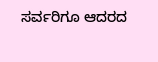ಸರ್ವರಿಗೂ ಆದರದ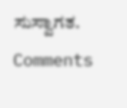ಸುಸ್ವಾಗತ.
Comments